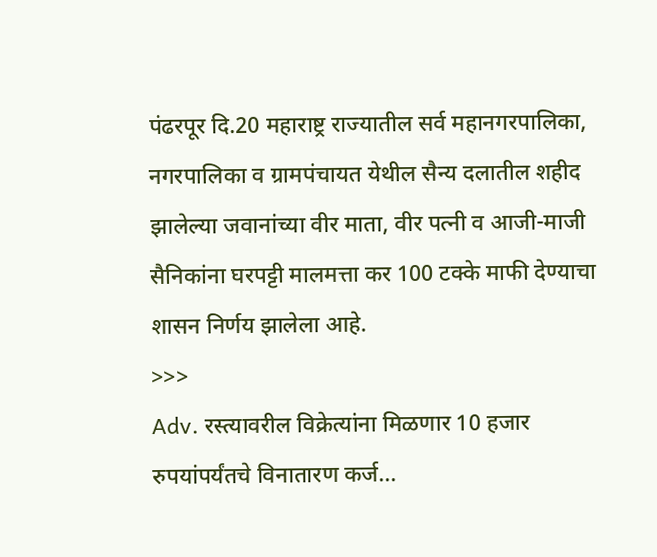पंढरपूर दि.20 महाराष्ट्र राज्यातील सर्व महानगरपालिका, नगरपालिका व ग्रामपंचायत येथील सैन्य दलातील शहीद झालेल्या जवानांच्या वीर माता, वीर पत्नी व आजी-माजी सैनिकांना घरपट्टी मालमत्ता कर 100 टक्के माफी देण्याचा शासन निर्णय झालेला आहे.
>>>
Adv. रस्त्यावरील विक्रेत्यांना मिळणार 10 हजार रुपयांपर्यंतचे विनातारण कर्ज...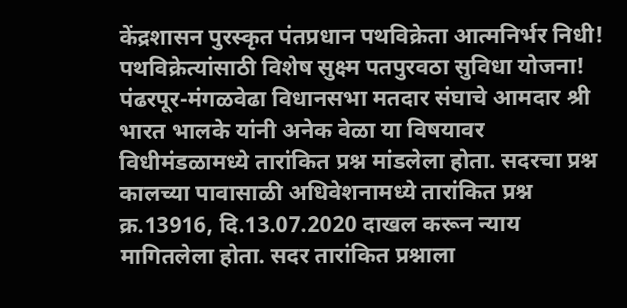केंद्रशासन पुरस्कृत पंतप्रधान पथविक्रेता आत्मनिर्भर निधी! पथविक्रेत्यांसाठी विशेष सुक्ष्म पतपुरवठा सुविधा योजना!
पंढरपूर-मंगळवेढा विधानसभा मतदार संघाचे आमदार श्री भारत भालके यांनी अनेक वेळा या विषयावर विधीमंडळामध्ये तारांकित प्रश्न मांडलेला होता. सदरचा प्रश्न कालच्या पावासाळी अधिवेशनामध्ये तारांकित प्रश्न क्र.13916, दि.13.07.2020 दाखल करून न्याय मागितलेला होता. सदर तारांकित प्रश्नाला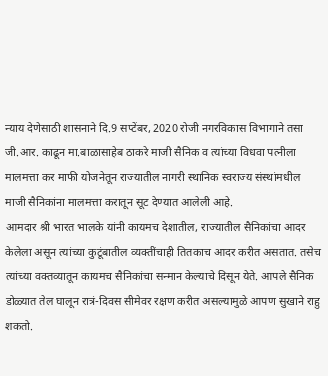न्याय देणेसाठी शासनाने दि.9 सप्टेंबर, 2020 रोजी नगरविकास विभागाने तसा जी.आर. काढून मा.बाळासाहेब ठाकरे माजी सैनिक व त्यांच्या विधवा पत्नीला मालमत्ता कर माफी योजनेतून राज्यातील नागरी स्थानिक स्वराज्य संस्थांमधील माजी सैनिकांना मालमत्ता करातून सूट देण्यात आलेली आहे.
आमदार श्री भारत भालके यांनी कायमच देशातील, राज्यातील सैनिकांचा आदर केलेला असून त्यांच्या कुटूंबातील व्यक्तींचाही तितकाच आदर करीत असतात. तसेच त्यांच्या वक्तव्यातून कायमच सैनिकांचा सन्मान केल्याचे दिसून येते. आपले सैनिक डोळ्यात तेल घालून रात्रं-दिवस सीमेवर रक्षण करीत असल्यामुळे आपण सुखाने राहु शकतो.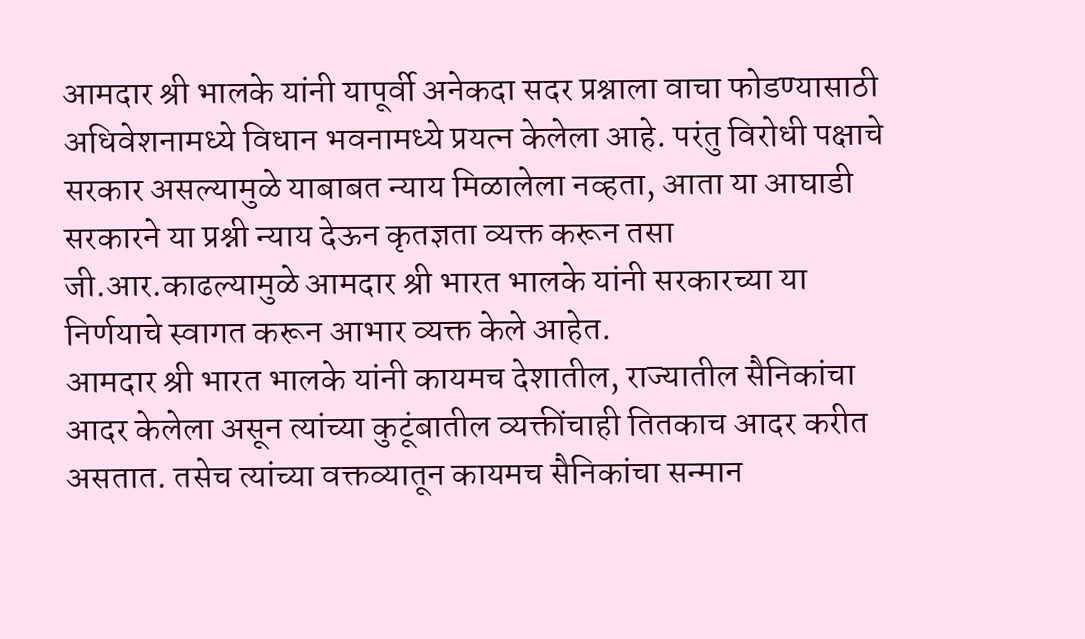आमदार श्री भालके यांनी यापूर्वी अनेकदा सदर प्रश्नाला वाचा फोडण्यासाठी अधिवेशनामध्ये विधान भवनामध्ये प्रयत्न केलेला आहे. परंतु विरोधी पक्षाचे सरकार असल्यामुळे याबाबत न्याय मिळालेला नव्हता, आता या आघाडी सरकारने या प्रश्नी न्याय देऊन कृतज्ञता व्यक्त करून तसा जी.आर.काढल्यामुळे आमदार श्री भारत भालके यांनी सरकारच्या या निर्णयाचे स्वागत करून आभार व्यक्त केले आहेत.
आमदार श्री भारत भालके यांनी कायमच देशातील, राज्यातील सैनिकांचा आदर केलेला असून त्यांच्या कुटूंबातील व्यक्तींचाही तितकाच आदर करीत असतात. तसेच त्यांच्या वक्तव्यातून कायमच सैनिकांचा सन्मान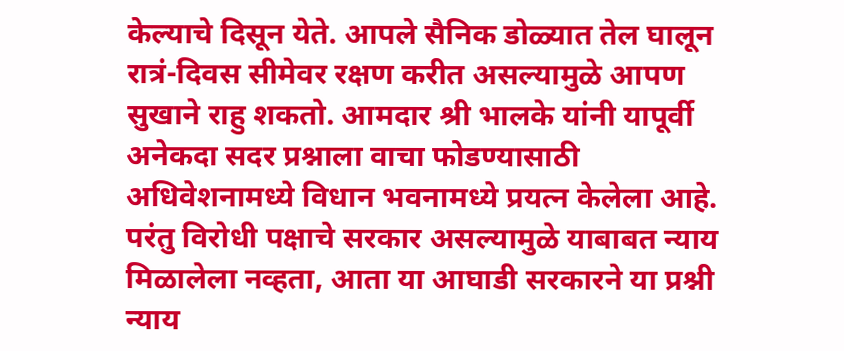केल्याचे दिसून येते. आपले सैनिक डोळ्यात तेल घालून रात्रं-दिवस सीमेवर रक्षण करीत असल्यामुळे आपण सुखाने राहु शकतो. आमदार श्री भालके यांनी यापूर्वी अनेकदा सदर प्रश्नाला वाचा फोडण्यासाठी अधिवेशनामध्ये विधान भवनामध्ये प्रयत्न केलेला आहे. परंतु विरोधी पक्षाचे सरकार असल्यामुळे याबाबत न्याय मिळालेला नव्हता, आता या आघाडी सरकारने या प्रश्नी न्याय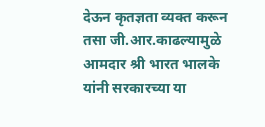देऊन कृतज्ञता व्यक्त करून तसा जी.आर.काढल्यामुळे आमदार श्री भारत भालके यांनी सरकारच्या या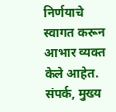निर्णयाचे स्वागत करून आभार व्यक्त केले आहेत.
संपर्क, मुख्य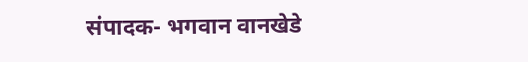संपादक- भगवान वानखेडे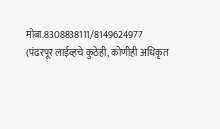मोबा.8308838111/8149624977
(पंढरपूर लाईव्हचे कुठेही, कोणीही अधिकृत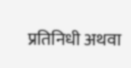प्रतिनिधी अथवा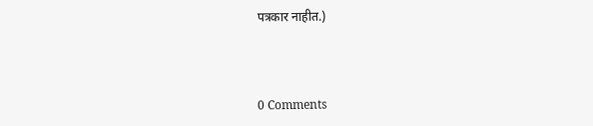पत्रकार नाहीत.)



0 Comments